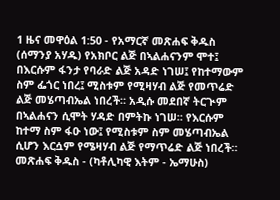1 ዜና መዋዕል 1:50 - የአማርኛ መጽሐፍ ቅዱስ (ሰማንያ አሃዱ) የአክቦር ልጅ በኣልሐናንም ሞተ፤ በእርሱም ፋንታ የባራድ ልጅ አዳድ ነገሠ፤ የከተማውም ስም ፌጎር ነበረ፤ ሚስቱም የሚዛሃብ ልጅ የመጥሬድ ልጅ መሄጣብኤል ነበረች። አዲሱ መደበኛ ትርጒም በኣልሐናን ሲሞት ሃዳድ በምትኩ ነገሠ። የእርሱም ከተማ ስም ፋዑ ነው፤ የሚስቱም ስም መሄጣብኤል ሲሆን እርሷም የሜዛሃብ ልጅ የማጥሬድ ልጅ ነበረች። መጽሐፍ ቅዱስ - (ካቶሊካዊ እትም - ኤማሁስ)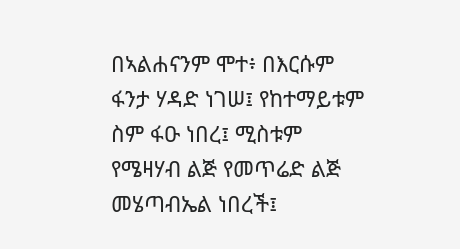በኣልሐናንም ሞተ፥ በእርሱም ፋንታ ሃዳድ ነገሠ፤ የከተማይቱም ስም ፋዑ ነበረ፤ ሚስቱም የሜዛሃብ ልጅ የመጥሬድ ልጅ መሄጣብኤል ነበረች፤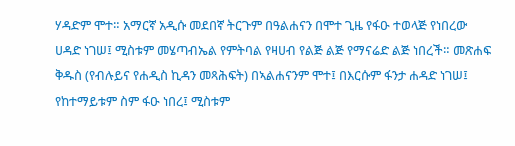ሃዳድም ሞተ። አማርኛ አዲሱ መደበኛ ትርጉም በዓልሐናን በሞተ ጊዜ የፋዑ ተወላጅ የነበረው ሀዳድ ነገሠ፤ ሚስቱም መሄጣብኤል የምትባል የዛሀብ የልጅ ልጅ የማናሬድ ልጅ ነበረች። መጽሐፍ ቅዱስ (የብሉይና የሐዲስ ኪዳን መጻሕፍት) በኣልሐናንም ሞተ፤ በእርሱም ፋንታ ሐዳድ ነገሠ፤ የከተማይቱም ስም ፋዑ ነበረ፤ ሚስቱም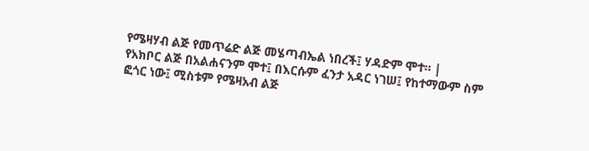የሜዛሃብ ልጅ የመጥሬድ ልጅ መሄጣብኤል ነበረች፤ ሃዳድም ሞተ። |
የአክቦር ልጅ በአልሐናንም ሞተ፤ በእርሱም ፈንታ አዳር ነገሠ፤ የከተማውም ስም ፎጎር ነው፤ ሚስቱም የሜዛአብ ልጅ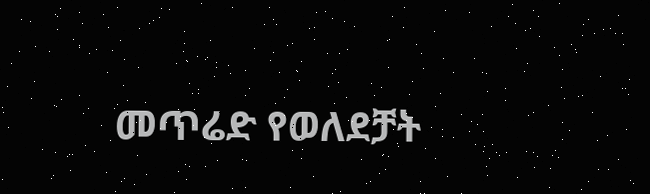መጥሬድ የወለደቻት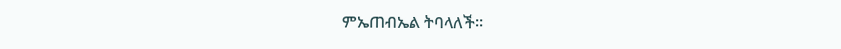ምኤጠብኤል ትባላለች።